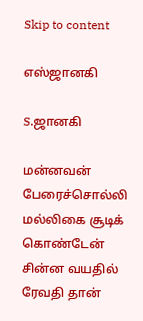Skip to content

எஸ்ஜானகி

S.ஜானகி

மன்னவன் பேரைச்சொல்லி மல்லிகை சூடிக் கொண்டேன் சின்ன வயதில் ரேவதி தான்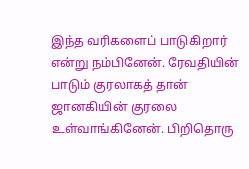இந்த வரிகளைப் பாடுகிறார் என்று நம்பினேன். ரேவதியின் பாடும் குரலாகத் தான் ஜானகியின் குரலை உள்வாங்கினேன். பிறிதொரு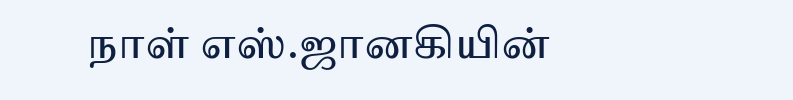நாள் எஸ்.ஜானகியின்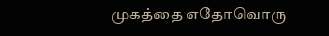முகத்தை எதோவொரு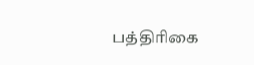பத்திரிகை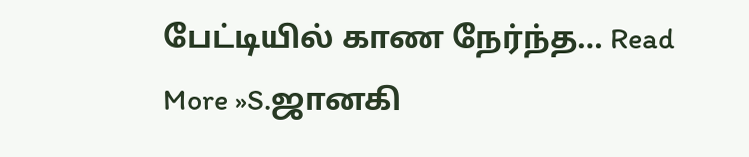பேட்டியில் காண நேர்ந்த… Read More »S.ஜானகி